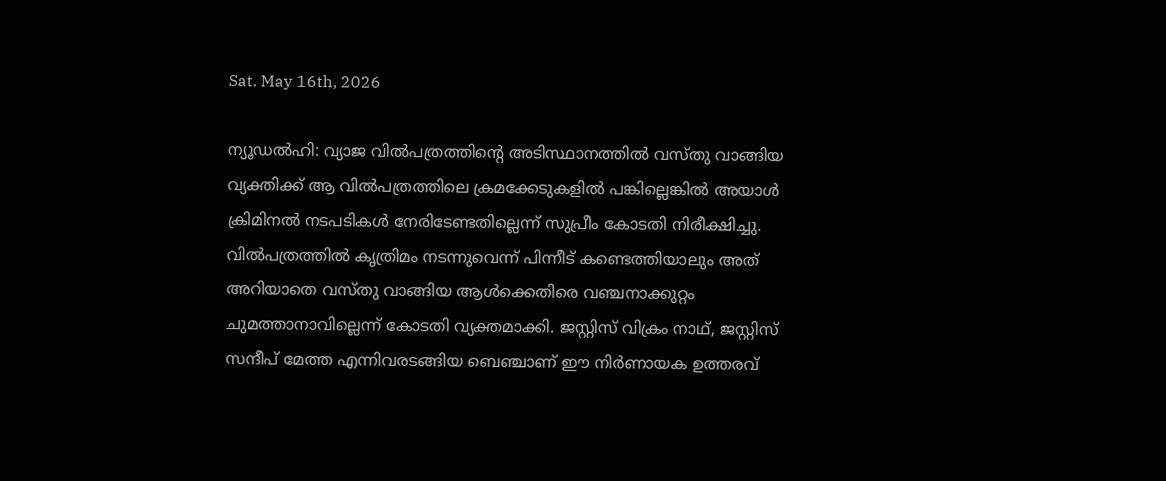Sat. May 16th, 2026

ന്യൂഡൽഹി: വ്യാജ വിൽപത്രത്തിന്റെ അടിസ്ഥാനത്തിൽ വസ്തു വാങ്ങിയ വ്യക്തിക്ക് ആ വിൽപത്രത്തിലെ ക്രമക്കേടുകളിൽ പങ്കില്ലെങ്കിൽ അയാൾ ക്രിമിനൽ നടപടികൾ നേരിടേണ്ടതില്ലെന്ന് സുപ്രീം കോടതി നിരീക്ഷിച്ചു. വിൽപത്രത്തിൽ കൃത്രിമം നടന്നുവെന്ന് പിന്നീട് കണ്ടെത്തിയാലും അത് അറിയാതെ വസ്തു വാങ്ങിയ ആൾക്കെതിരെ വഞ്ചനാക്കുറ്റം ചുമത്താനാവില്ലെന്ന് കോടതി വ്യക്തമാക്കി. ജസ്റ്റിസ് വിക്രം നാഥ്, ജസ്റ്റിസ് സന്ദീപ് മേത്ത എന്നിവരടങ്ങിയ ബെഞ്ചാണ് ഈ നിർണായക ഉത്തരവ്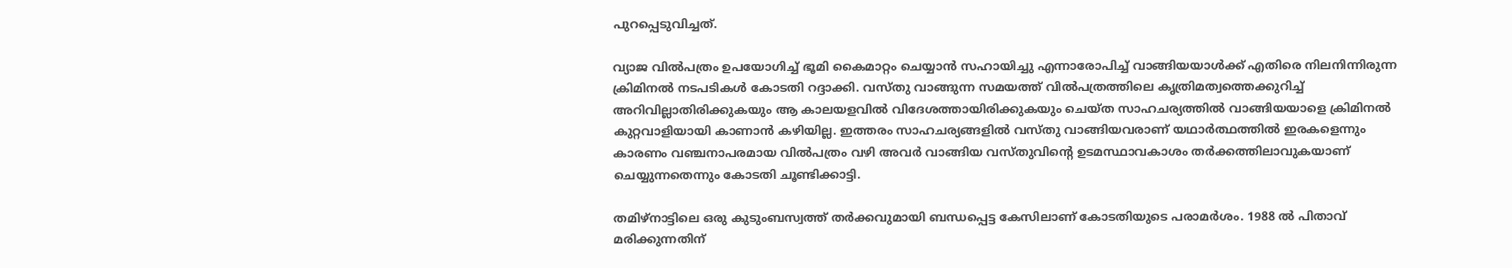പുറപ്പെടുവിച്ചത്.

വ്യാജ വിൽപത്രം ഉപയോഗിച്ച് ഭൂമി കൈമാറ്റം ചെയ്യാൻ സഹായിച്ചു എന്നാരോപിച്ച് വാങ്ങിയയാൾക്ക് എതിരെ നിലനിന്നിരുന്ന ക്രിമിനൽ നടപടികൾ കോടതി റദ്ദാക്കി. വസ്തു വാങ്ങുന്ന സമയത്ത് വിൽപത്രത്തിലെ കൃത്രിമത്വത്തെക്കുറിച്ച് അറിവില്ലാതിരിക്കുകയും ആ കാലയളവിൽ വിദേശത്തായിരിക്കുകയും ചെയ്ത സാഹചര്യത്തിൽ വാങ്ങിയയാളെ ക്രിമിനൽ കുറ്റവാളിയായി കാണാൻ കഴിയില്ല. ഇത്തരം സാഹചര്യങ്ങളിൽ വസ്തു വാങ്ങിയവരാണ് യഥാർത്ഥത്തിൽ ഇരകളെന്നും കാരണം വഞ്ചനാപരമായ വിൽപത്രം വഴി അവർ വാങ്ങിയ വസ്തുവിന്റെ ഉടമസ്ഥാവകാശം തർക്കത്തിലാവുകയാണ് ചെയ്യുന്നതെന്നും കോടതി ചൂണ്ടിക്കാട്ടി.

തമിഴ്‌നാട്ടിലെ ഒരു കുടുംബസ്വത്ത് തർക്കവുമായി ബന്ധപ്പെട്ട കേസിലാണ് കോടതിയുടെ പരാമർശം. 1988 ൽ പിതാവ് മരിക്കുന്നതിന്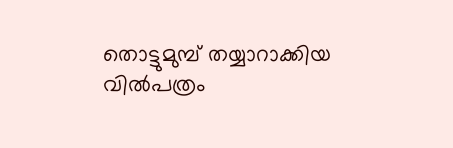തൊട്ടുമുമ്പ് തയ്യാറാക്കിയ വിൽപത്രം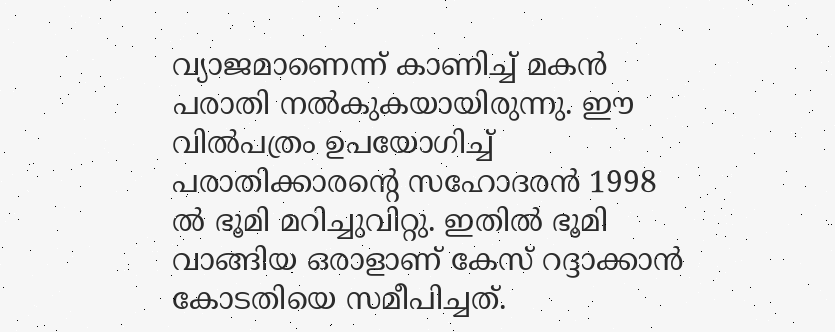വ്യാജമാണെന്ന് കാണിച്ച് മകൻ പരാതി നൽകുകയായിരുന്നു. ഈ വിൽപത്രം ഉപയോഗിച്ച് പരാതിക്കാരന്റെ സഹോദരൻ 1998 ൽ ഭൂമി മറിച്ചുവിറ്റു. ഇതിൽ ഭൂമി വാങ്ങിയ ഒരാളാണ് കേസ് റദ്ദാക്കാൻ കോടതിയെ സമീപിച്ചത്.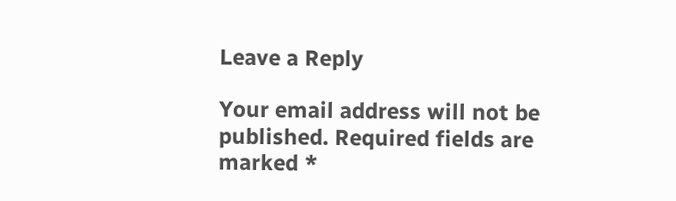Leave a Reply

Your email address will not be published. Required fields are marked *